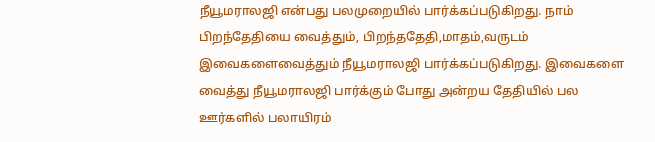நீயூமராலஜி என்பது பலமுறையில் பார்க்கப்படுகிறது. நாம் பிறந்தேதியை வைத்தும், பிறந்ததேதி,மாதம்,வருடம் இவைகளைவைத்தும் நீயூமராலஜி பார்க்கப்படுகிறது. இவைகளை வைத்து நீயூமராலஜி பார்க்கும் போது அன்றய தேதியில் பல ஊர்களில் பலாயிரம்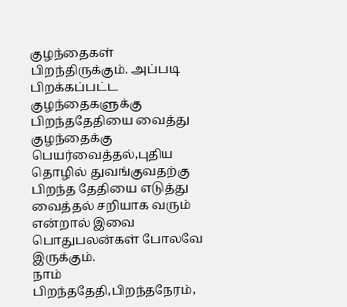குழந்தைகள் பிறந்திருக்கும். அப்படி பிறக்கப்பட்ட குழந்தைகளுக்கு பிறந்ததேதியை வைத்து குழந்தைக்கு பெயர்வைத்தல்,புதிய தொழில் துவங்குவதற்கு பிறந்த தேதியை எடுத்து வைத்தல் சறியாக வரும் என்றால் இவை பொதுபலன்கள் போலவே இருக்கும்.
நாம் பிறந்ததேதி,பிறந்தநேரம்,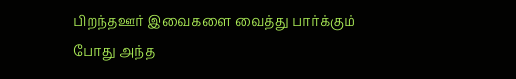பிறந்தஊர் இவைகளை வைத்து பார்க்கும் போது அந்த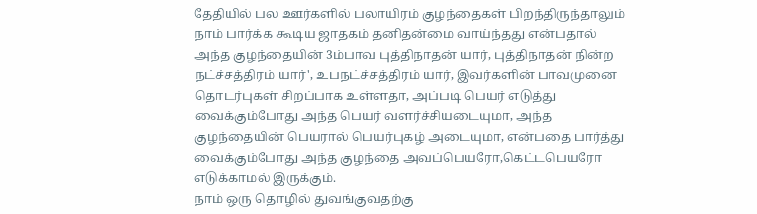தேதியில் பல ஊர்களில் பலாயிரம் குழந்தைகள் பிறந்திருந்தாலும் நாம் பார்க்க கூடிய ஜாதகம் தனிதன்மை வாய்ந்தது என்பதால் அந்த குழந்தையின் 3ம்பாவ புத்திநாதன் யார், புத்திநாதன் நின்ற நட்ச்சத்திரம் யார்', உபநட்ச்சத்திரம் யார், இவர்களின் பாவமுனை தொடர்புகள் சிறப்பாக உள்ளதா, அப்படி பெயர் எடுத்து வைக்கும்போது அந்த பெயர் வளர்ச்சியடையுமா, அந்த குழந்தையின் பெயரால் பெயர்புகழ் அடையுமா, என்பதை பார்த்து வைக்கும்போது அந்த குழந்தை அவப்பெயரோ,கெட்டபெயரோ எடுக்காமல் இருக்கும்.
நாம் ஒரு தொழில் துவங்குவதற்கு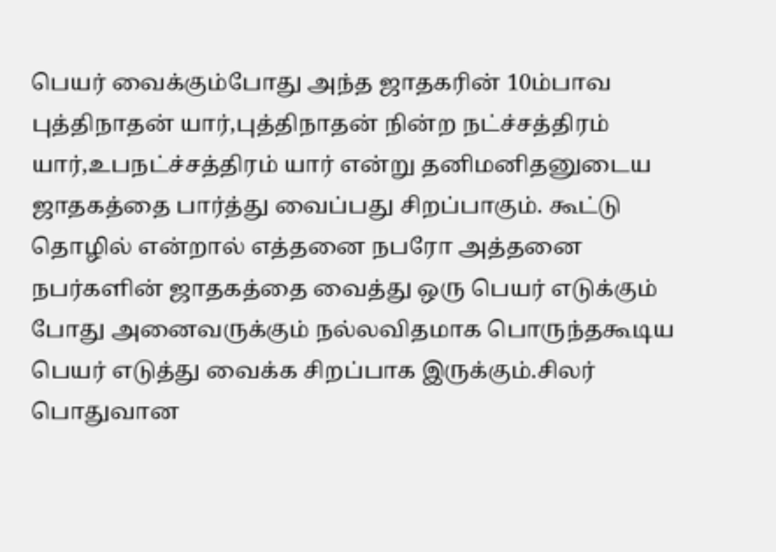பெயர் வைக்கும்போது அந்த ஜாதகரின் 10ம்பாவ புத்திநாதன் யார்,புத்திநாதன் நின்ற நட்ச்சத்திரம் யார்,உபநட்ச்சத்திரம் யார் என்று தனிமனிதனுடைய ஜாதகத்தை பார்த்து வைப்பது சிறப்பாகும். கூட்டு தொழில் என்றால் எத்தனை நபரோ அத்தனை நபர்களின் ஜாதகத்தை வைத்து ஒரு பெயர் எடுக்கும் போது அனைவருக்கும் நல்லவிதமாக பொருந்தகூடிய பெயர் எடுத்து வைக்க சிறப்பாக இருக்கும்.சிலர் பொதுவான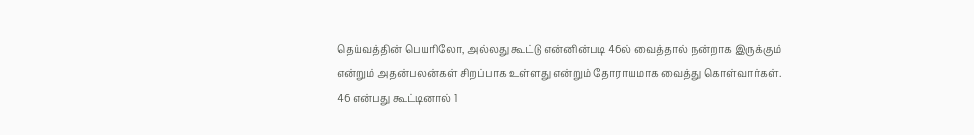தெய்வத்தின் பெயரிலோ, அல்லது கூட்டு என்னின்படி 46ல் வைத்தால் நன்றாக இருக்கும் என்றும் அதன்பலன்கள் சிறப்பாக உள்ளது என்றும் தோராயமாக வைத்து கொள்வார்கள். 46 என்பது கூட்டினால் 1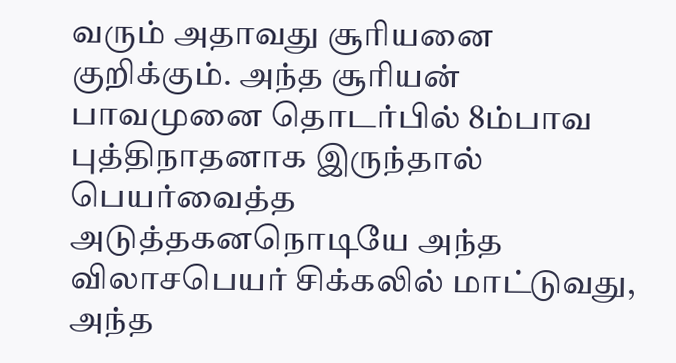வரும் அதாவது சூரியனை குறிக்கும். அந்த சூரியன் பாவமுனை தொடர்பில் 8ம்பாவ புத்திநாதனாக இருந்தால் பெயர்வைத்த அடுத்தகனநொடியே அந்த விலாசபெயர் சிக்கலில் மாட்டுவது, அந்த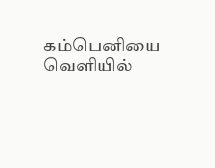கம்பெனியை வெளியில்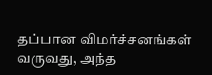தப்பான விமர்ச்சனங்கள் வருவது, அந்த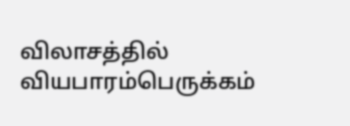விலாசத்தில் வியபாரம்பெருக்கம்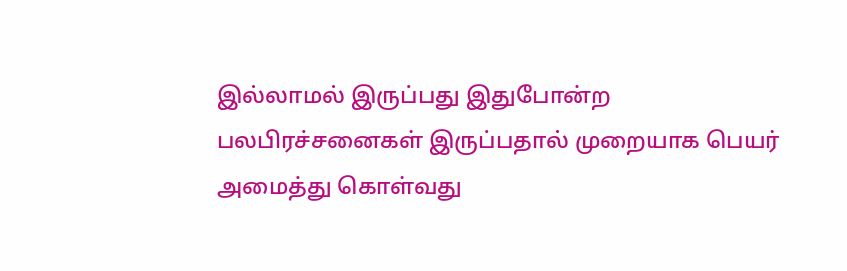இல்லாமல் இருப்பது இதுபோன்ற பலபிரச்சனைகள் இருப்பதால் முறையாக பெயர் அமைத்து கொள்வது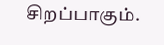சிறப்பாகும்.